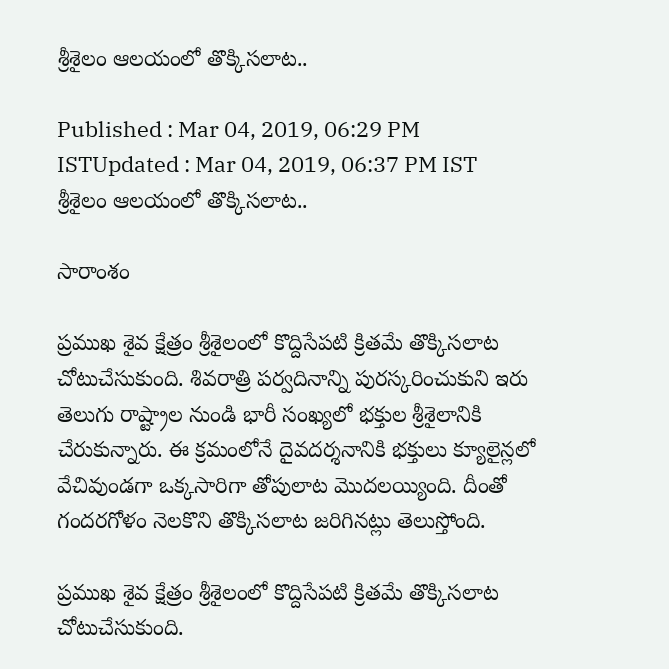శ్రీశైలం ఆలయంలో తొక్కిసలాట..

Published : Mar 04, 2019, 06:29 PM ISTUpdated : Mar 04, 2019, 06:37 PM IST
శ్రీశైలం ఆలయంలో తొక్కిసలాట..

సారాంశం

ప్రముఖ శైవ క్షేత్రం శ్రీశైలంలో కొద్దిసేపటి క్రితమే తొక్కిసలాట చోటుచేసుకుంది. శివరాత్రి పర్వదినాన్ని పురస్కరించుకుని ఇరు తెలుగు రాష్ట్రాల నుండి భారీ సంఖ్యలో భక్తుల శ్రీశైలానికి చేరుకున్నారు. ఈ క్రమంలోనే దైవదర్శనానికి భక్తులు క్యూలైన్లలో వేచివుండగా ఒక్కసారిగా తోపులాట మొదలయ్యింది. దీంతో గందరగోళం నెలకొని తొక్కిసలాట జరిగినట్లు తెలుస్తోంది.

ప్రముఖ శైవ క్షేత్రం శ్రీశైలంలో కొద్దిసేపటి క్రితమే తొక్కిసలాట చోటుచేసుకుంది.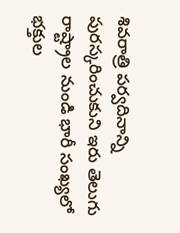శివరాత్రి పర్వదినాన్ని పురస్కరించుకుని ఇరు తెలుగు రాష్ట్రాల నుండి భారీ సంఖ్యలో భక్తుల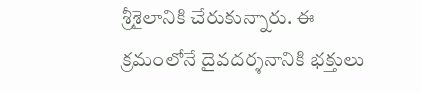శ్రీశైలానికి చేరుకున్నారు. ఈ క్రమంలోనే దైవదర్శనానికి భక్తులు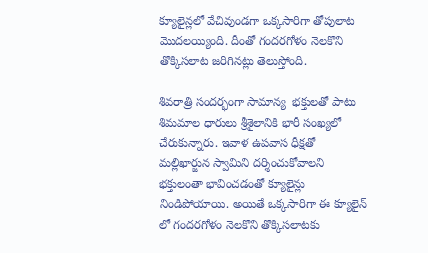క్యూలైన్లలో వేచివుండగా ఒక్కసారిగా తోపులాట మొదలయ్యింది. దీంతో గందరగోళం నెలకొని తొక్కిసలాట జరిగినట్లు తెలుస్తోంది.

శివరాత్రి సందర్భంగా సామాన్య  భక్తులతో పాటు శిమమాల ధారులు శ్రీశైలానికి భారీ సంఖ్యలో చేరుకున్నారు. ఇవాళ ఉపవాస ధీక్షతో మల్లిఖార్జున స్వామిని దర్శించుకోవాలని భక్తులంతా భావించడంతో క్యూలైన్లు నిండిపోయాయి. అయితే ఒక్కసారిగా ఈ క్యూలైన్ లో గందరగోళం నెలకొని తొక్కిసలాటకు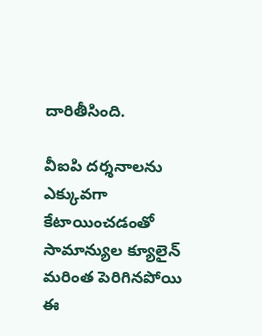దారితీసింది.

వీఐపి దర్శనాలను ఎక్కువగా కేటాయించడంతో సామాన్యుల క్యూలైన్ మరింత పెరిగినపోయి ఈ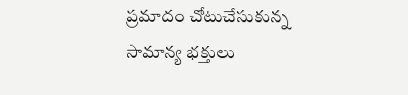ప్రమాదం చోటుచేసుకున్న సామాన్య భక్తులు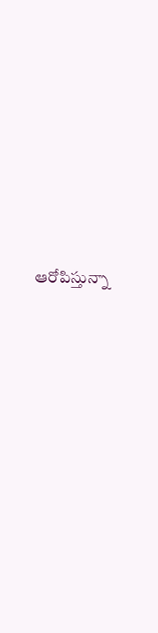ఆరోపిస్తున్నా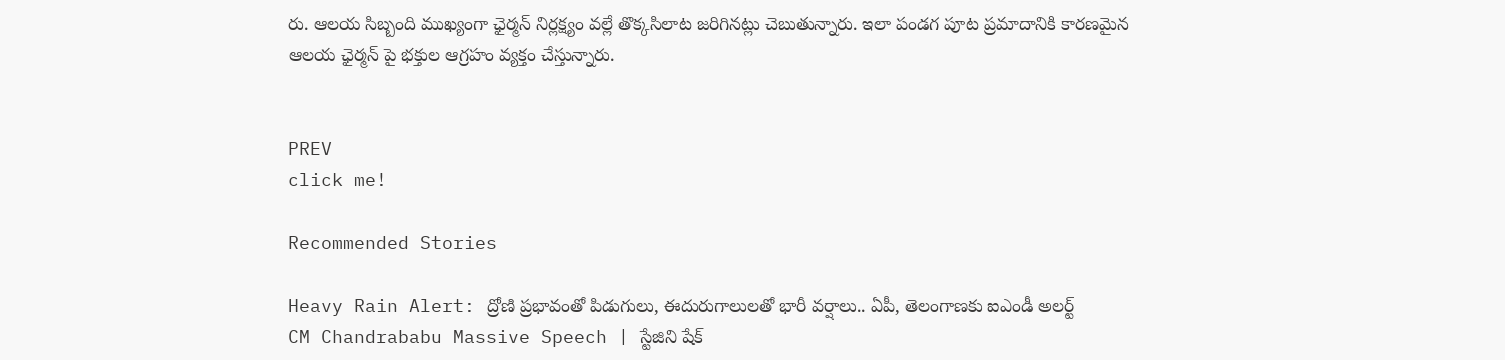రు. ఆలయ సిబ్బంది ముఖ్యంగా ఛైర్మన్ నిర్లక్ష్యం వల్లే తొక్కసిలాట జరిగినట్లు చెబుతున్నారు. ఇలా పండగ పూట ప్రమాదానికి కారణమైన ఆలయ ఛైర్మన్ పై భక్తుల ఆగ్రహం వ్యక్తం చేస్తున్నారు.


PREV
click me!

Recommended Stories

Heavy Rain Alert: ద్రోణి ప్రభావంతో పిడుగులు, ఈదురుగాలులతో భారీ వర్షాలు.. ఏపీ, తెలంగాణకు ఐఎండీ అలర్ట్
CM Chandrababu Massive Speech | స్టేజిని షేక్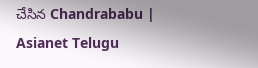చేసిన Chandrababu | Asianet Telugu